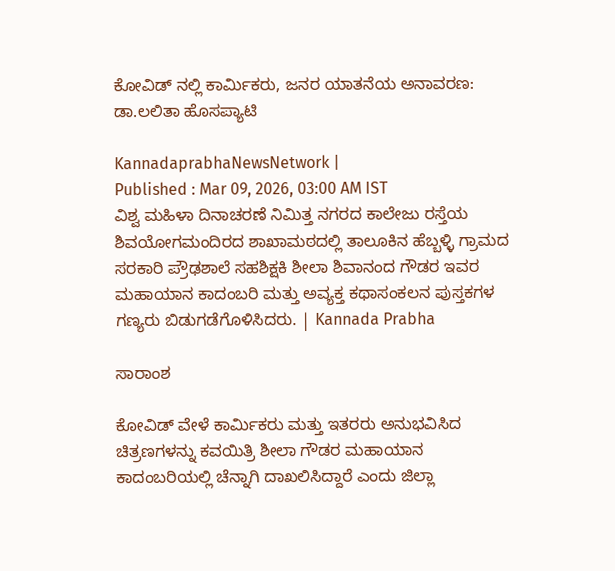ಕೋವಿಡ್ ನಲ್ಲಿ ಕಾರ್ಮಿಕರು, ಜನರ ಯಾತನೆಯ ಅನಾವರಣ: ಡಾ.ಲಲಿತಾ ಹೊಸಪ್ಯಾಟಿ

KannadaprabhaNewsNetwork |
Published : Mar 09, 2026, 03:00 AM IST
ವಿಶ್ವ ಮಹಿಳಾ ದಿನಾಚರಣೆ ನಿಮಿತ್ತ ನಗರದ ಕಾಲೇಜು ರಸ್ತೆಯ ಶಿವಯೋಗಮಂದಿರದ ಶಾಖಾಮಠದಲ್ಲಿ ತಾಲೂಕಿನ ಹೆಬ್ಬಳ್ಳಿ ಗ್ರಾಮದ ಸರಕಾರಿ ಪ್ರೌಢಶಾಲೆ ಸಹಶಿಕ್ಷಕಿ ಶೀಲಾ ಶಿವಾನಂದ ಗೌಡರ ಇವರ ಮಹಾಯಾನ ಕಾದಂಬರಿ ಮತ್ತು ಅವ್ಯಕ್ತ ಕಥಾಸಂಕಲನ ಪುಸ್ತಕಗಳ ಗಣ್ಯರು ಬಿಡುಗಡೆಗೊಳಿಸಿದರು. | Kannada Prabha

ಸಾರಾಂಶ

ಕೋವಿಡ್ ವೇಳೆ ಕಾರ್ಮಿಕರು ಮತ್ತು ಇತರರು ಅನುಭವಿಸಿದ ಚಿತ್ರಣಗಳನ್ನು ಕವಯಿತ್ರಿ ಶೀಲಾ ಗೌಡರ ಮಹಾಯಾನ ಕಾದಂಬರಿಯಲ್ಲಿ ಚೆನ್ನಾಗಿ ದಾಖಲಿಸಿದ್ದಾರೆ ಎಂದು ಜಿಲ್ಲಾ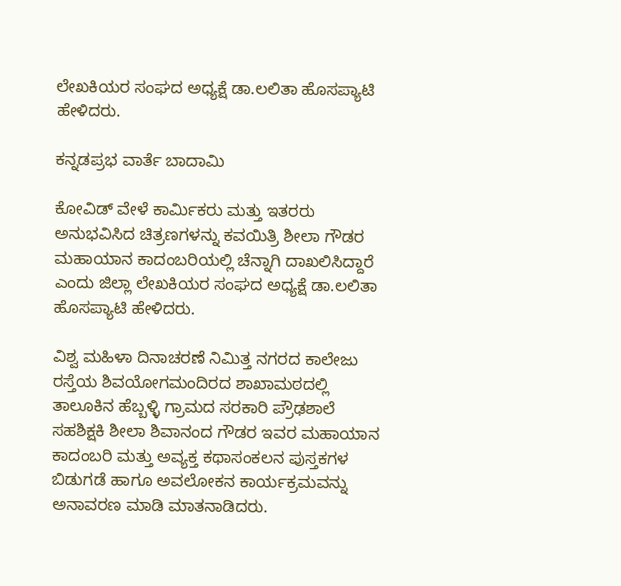ಲೇಖಕಿಯರ ಸಂಘದ ಅಧ್ಯಕ್ಷೆ ಡಾ.ಲಲಿತಾ ಹೊಸಪ್ಯಾಟಿ ಹೇಳಿದರು.

ಕನ್ನಡಪ್ರಭ ವಾರ್ತೆ ಬಾದಾಮಿ

ಕೋವಿಡ್ ವೇಳೆ ಕಾರ್ಮಿಕರು ಮತ್ತು ಇತರರು ಅನುಭವಿಸಿದ ಚಿತ್ರಣಗಳನ್ನು ಕವಯಿತ್ರಿ ಶೀಲಾ ಗೌಡರ ಮಹಾಯಾನ ಕಾದಂಬರಿಯಲ್ಲಿ ಚೆನ್ನಾಗಿ ದಾಖಲಿಸಿದ್ದಾರೆ ಎಂದು ಜಿಲ್ಲಾ ಲೇಖಕಿಯರ ಸಂಘದ ಅಧ್ಯಕ್ಷೆ ಡಾ.ಲಲಿತಾ ಹೊಸಪ್ಯಾಟಿ ಹೇಳಿದರು.

ವಿಶ್ವ ಮಹಿಳಾ ದಿನಾಚರಣೆ ನಿಮಿತ್ತ ನಗರದ ಕಾಲೇಜು ರಸ್ತೆಯ ಶಿವಯೋಗಮಂದಿರದ ಶಾಖಾಮಠದಲ್ಲಿ ತಾಲೂಕಿನ ಹೆಬ್ಬಳ್ಳಿ ಗ್ರಾಮದ ಸರಕಾರಿ ಪ್ರೌಢಶಾಲೆ ಸಹಶಿಕ್ಷಕಿ ಶೀಲಾ ಶಿವಾನಂದ ಗೌಡರ ಇವರ ಮಹಾಯಾನ ಕಾದಂಬರಿ ಮತ್ತು ಅವ್ಯಕ್ತ ಕಥಾಸಂಕಲನ ಪುಸ್ತಕಗಳ ಬಿಡುಗಡೆ ಹಾಗೂ ಅವಲೋಕನ ಕಾರ್ಯಕ್ರಮವನ್ನು ಅನಾವರಣ ಮಾಡಿ ಮಾತನಾಡಿದರು.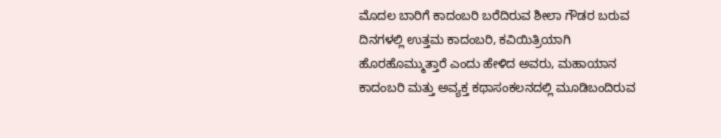ಮೊದಲ ಬಾರಿಗೆ ಕಾದಂಬರಿ ಬರೆದಿರುವ ಶೀಲಾ ಗೌಡರ ಬರುವ ದಿನಗಳಲ್ಲಿ ಉತ್ತಮ‌ ಕಾದಂಬರಿ, ಕವಿಯಿತ್ರಿಯಾಗಿ ಹೊರಹೊಮ್ಮುತ್ತಾರೆ ಎಂದು ಹೇಳಿದ ಅವರು, ಮಹಾಯಾನ ಕಾದಂಬರಿ ಮತ್ತು ಅವ್ಯಕ್ತ ಕಥಾಸಂಕಲನದಲ್ಲಿ ಮೂಡಿಬಂದಿರುವ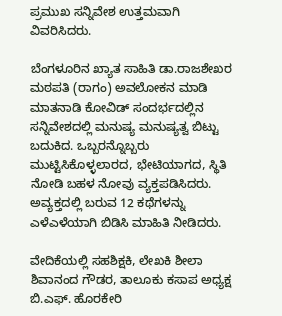ಪ್ರಮುಖ ಸನ್ನಿವೇಶ ಉತ್ತಮವಾಗಿ ವಿವರಿಸಿದರು.

ಬೆಂಗಳೂರಿನ ಖ್ಯಾತ ಸಾಹಿತಿ ಡಾ.ರಾಜಶೇಖರ ಮಠಪತಿ (ರಾಗಂ) ಅವಲೋಕನ‌ ಮಾಡಿ ಮಾತನಾಡಿ ಕೋವಿಡ್ ಸಂದರ್ಭದಲ್ಲಿನ ಸನ್ನಿವೇಶದಲ್ಲಿ ಮನುಷ್ಯ ಮನುಷ್ಯತ್ವ ಬಿಟ್ಟು ಬದುಕಿದ. ಒಬ್ಬರನ್ನೊಬ್ಬರು ಮುಟ್ಟಿಸಿಕೊಳ್ಳಲಾರದ, ಭೇಟಿಯಾಗದ, ಸ್ಥಿತಿ ನೋಡಿ ಬಹಳ ನೋವು ವ್ಯಕ್ತಪಡಿಸಿದರು. ಅವ್ಯಕ್ತದಲ್ಲಿ ಬರುವ 12 ಕಥೆಗಳನ್ನು ಎಳೆಎಳೆಯಾಗಿ ಬಿಡಿಸಿ ಮಾಹಿತಿ ನೀಡಿದರು.

ವೇದಿಕೆಯಲ್ಲಿ ಸಹಶಿಕ್ಷಕಿ, ಲೇಖಕಿ ಶೀಲಾ ಶಿವಾನಂದ ಗೌಡರ, ತಾಲೂಕು ಕಸಾಪ ಅಧ್ಯಕ್ಷ ಬಿ.ಎಫ್. ಹೊರಕೇರಿ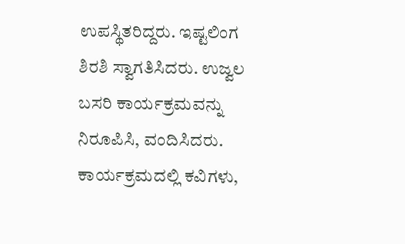ಉಪಸ್ಥಿತರಿದ್ದರು. ಇಷ್ಟಲಿಂಗ ಶಿರಶಿ ಸ್ವಾಗತಿಸಿದರು. ಉಜ್ವಲ ಬಸರಿ ಕಾರ್ಯಕ್ರಮವನ್ನು ನಿರೂಪಿಸಿ, ವಂದಿಸಿದರು. ಕಾರ್ಯಕ್ರಮದಲ್ಲಿ ಕವಿಗಳು,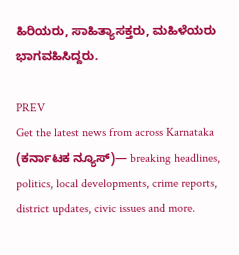ಹಿರಿಯರು, ಸಾಹಿತ್ಯಾಸಕ್ತರು, ಮಹಿಳೆಯರು ಭಾಗವಹಿಸಿದ್ದರು.

PREV
Get the latest news from across Karnataka (ಕರ್ನಾಟಕ ನ್ಯೂಸ್)— breaking headlines, politics, local developments, crime reports, district updates, civic issues and more.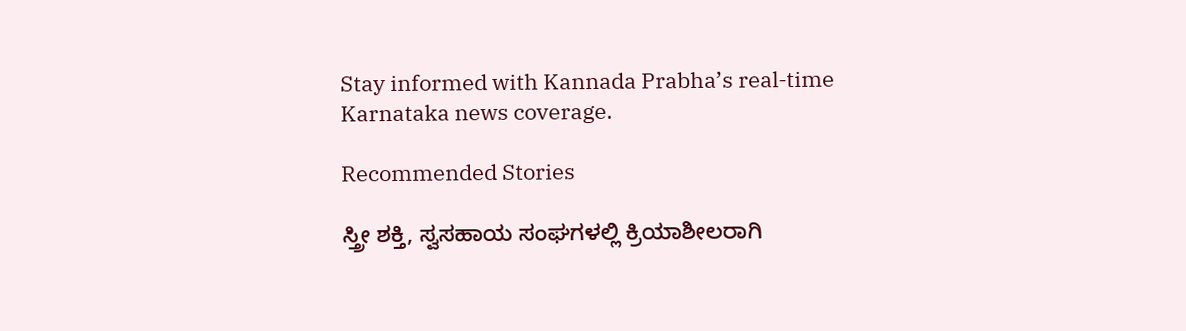Stay informed with Kannada Prabha’s real‑time Karnataka news coverage.

Recommended Stories

ಸ್ತ್ರೀ ಶಕ್ತಿ, ಸ್ವಸಹಾಯ ಸಂಘಗಳಲ್ಲಿ ಕ್ರಿಯಾಶೀಲರಾಗಿ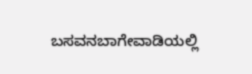ಬಸವನಬಾಗೇವಾಡಿಯಲ್ಲಿ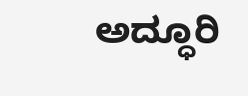ಅದ್ಧೂರಿ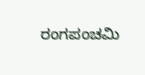ರಂಗಪಂಚಮಿ